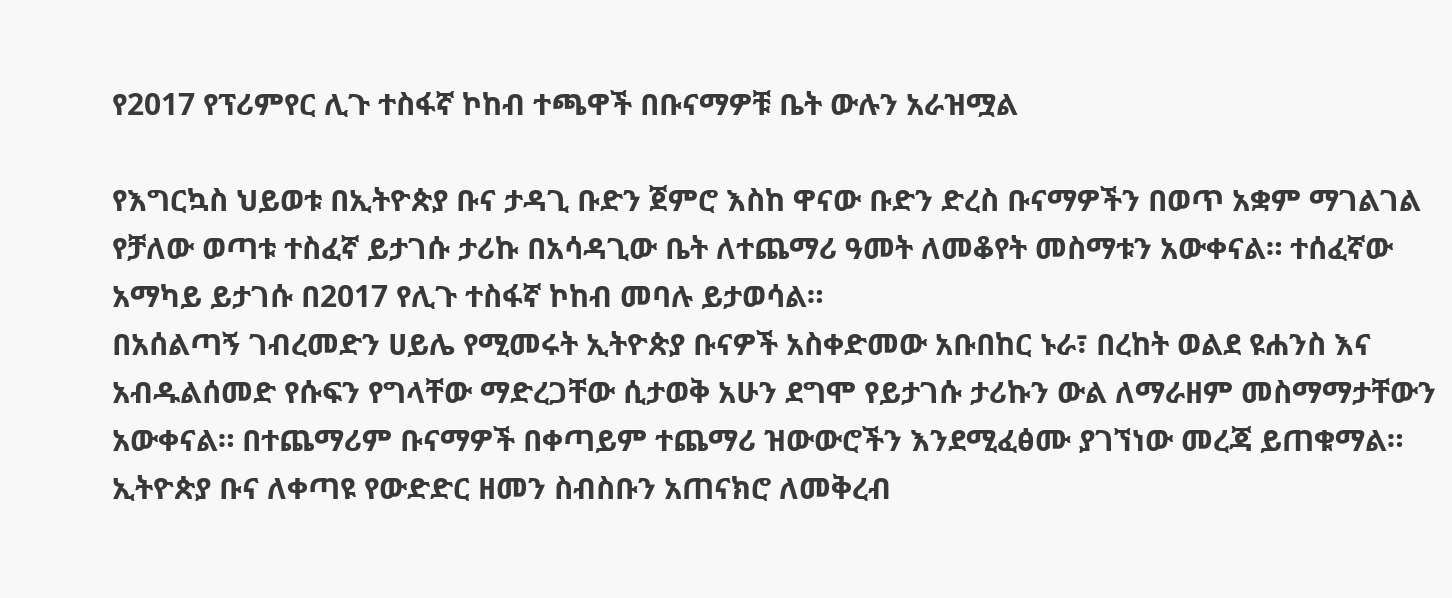የ2017 የፕሪምየር ሊጉ ተስፋኛ ኮከብ ተጫዋች በቡናማዎቹ ቤት ውሉን አራዝሟል

የእግርኳስ ህይወቱ በኢትዮጵያ ቡና ታዳጊ ቡድን ጀምሮ እስከ ዋናው ቡድን ድረስ ቡናማዎችን በወጥ አቋም ማገልገል የቻለው ወጣቱ ተስፈኛ ይታገሱ ታሪኩ በአሳዳጊው ቤት ለተጨማሪ ዓመት ለመቆየት መስማቱን አውቀናል። ተሰፈኛው አማካይ ይታገሱ በ2017 የሊጉ ተስፋኛ ኮከብ መባሉ ይታወሳል።
በአሰልጣኝ ገብረመድን ሀይሌ የሚመሩት ኢትዮጵያ ቡናዎች አስቀድመው አቡበከር ኑራ፣ በረከት ወልደ ዩሐንስ እና አብዱልሰመድ የሱፍን የግላቸው ማድረጋቸው ሲታወቅ አሁን ደግሞ የይታገሱ ታሪኩን ውል ለማራዘም መስማማታቸውን አውቀናል። በተጨማሪም ቡናማዎች በቀጣይም ተጨማሪ ዝውውሮችን እንደሚፈፅሙ ያገኘነው መረጃ ይጠቁማል።
ኢትዮጵያ ቡና ለቀጣዩ የውድድር ዘመን ስብስቡን አጠናክሮ ለመቅረብ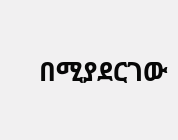በሚያደርገው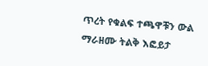ጥረት የቁልፍ ተጫዋቹን ውል ማራዘሙ ትልቅ እፎይታ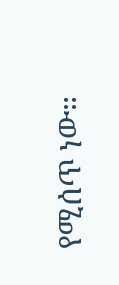የሚሰጥ ነው።